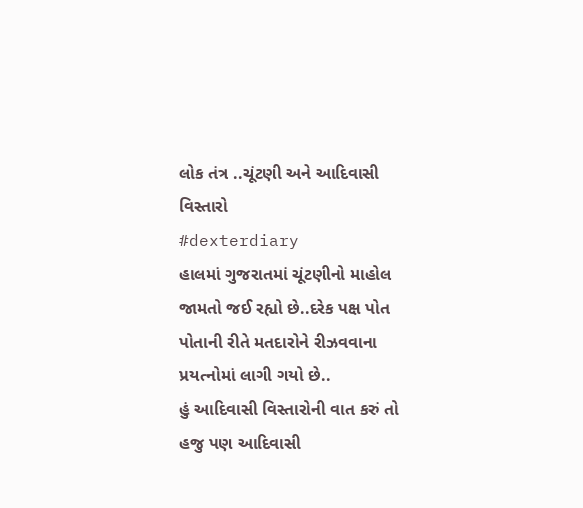લોક તંત્ર ..ચૂંટણી અને આદિવાસી વિસ્તારો
#dexterdiary
હાલમાં ગુજરાતમાં ચૂંટણીનો માહોલ જામતો જઈ રહ્યો છે..દરેક પક્ષ પોત પોતાની રીતે મતદારોને રીઝવવાના પ્રયત્નોમાં લાગી ગયો છે..
હું આદિવાસી વિસ્તારોની વાત કરું તો હજુ પણ આદિવાસી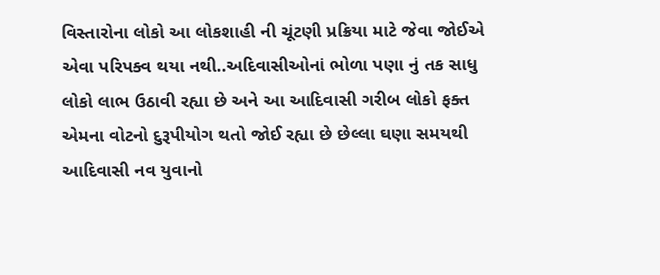વિસ્તારોના લોકો આ લોકશાહી ની ચૂંટણી પ્રક્રિયા માટે જેવા જોઈએ એવા પરિપક્વ થયા નથી..અદિવાસીઓનાં ભોળા પણા નું તક સાધુ લોકો લાભ ઉઠાવી રહ્યા છે અને આ આદિવાસી ગરીબ લોકો ફક્ત એમના વોટનો દુરૂપીયોગ થતો જોઈ રહ્યા છે છેલ્લા ઘણા સમયથી આદિવાસી નવ યુવાનો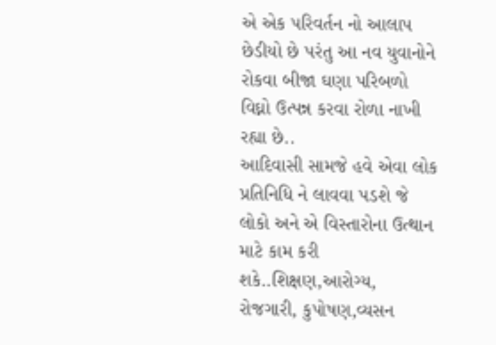એ એક પરિવર્તન નો આલાપ છેડીયો છે પરંતુ આ નવ યુવાનોને રોકવા બીજા ઘણા પરિબળો વિઘ્નો ઉત્પન્ન કરવા રોળા નાખી રહ્યા છે..
આદિવાસી સામજે હવે એવા લોક પ્રતિનિધિ ને લાવવા પડશે જે લોકો અને એ વિસ્તારોના ઉત્થાન માટે કામ કરી શકે..શિક્ષણ,આરોગ્ય, રોજગારી, કુપોષણ,વ્યસન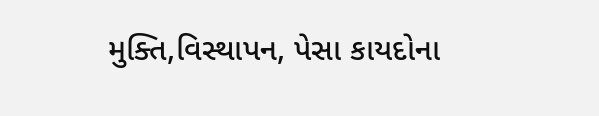મુક્તિ,વિસ્થાપન, પેસા કાયદોના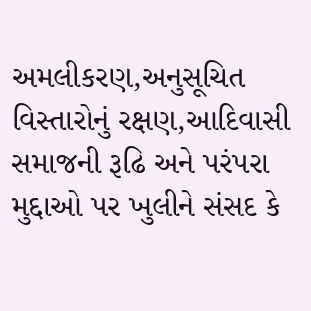અમલીકરણ,અનુસૂચિત વિસ્તારોનું રક્ષણ,આદિવાસી સમાજની રૂઢિ અને પરંપરા મુદ્દાઓ પર ખુલીને સંસદ કે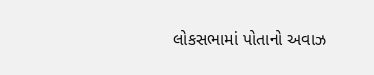લોકસભામાં પોતાનો અવાઝ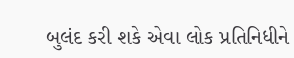બુલંદ કરી શકે એવા લોક પ્રતિનિધીને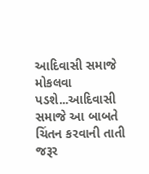આદિવાસી સમાજે મોકલવા પડશે...આદિવાસી સમાજે આ બાબતે ચિંતન કરવાની તાતી જરૂર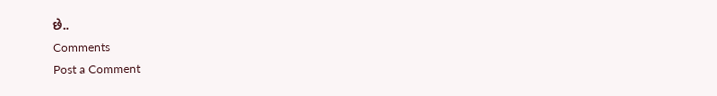છે..
Comments
Post a Comment